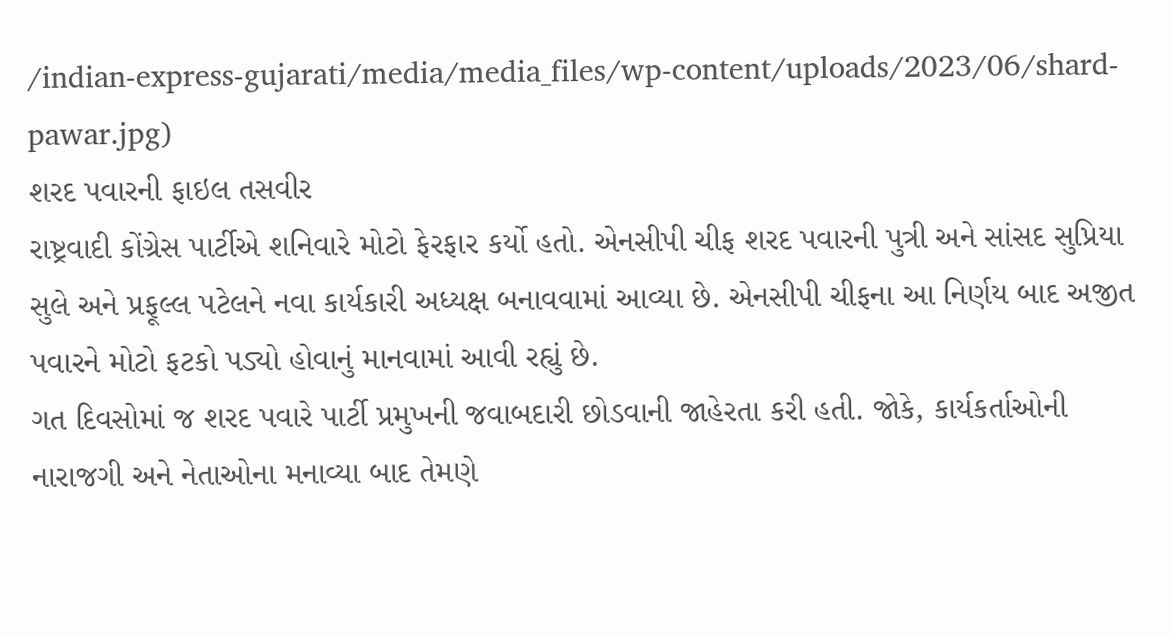/indian-express-gujarati/media/media_files/wp-content/uploads/2023/06/shard-pawar.jpg)
શરદ પવારની ફાઇલ તસવીર
રાષ્ટ્રવાદી કોંગ્રેસ પાર્ટીએ શનિવારે મોટો ફેરફાર કર્યો હતો. એનસીપી ચીફ શરદ પવારની પુત્રી અને સાંસદ સુપ્રિયા સુલે અને પ્રફૂલ્લ પટેલને નવા કાર્યકારી અધ્યક્ષ બનાવવામાં આવ્યા છે. એનસીપી ચીફના આ નિર્ણય બાદ અજીત પવારને મોટો ફટકો પડ્યો હોવાનું માનવામાં આવી રહ્યું છે.
ગત દિવસોમાં જ શરદ પવારે પાર્ટી પ્રમુખની જવાબદારી છોડવાની જાહેરતા કરી હતી. જોકે, કાર્યકર્તાઓની નારાજગી અને નેતાઓના મનાવ્યા બાદ તેમણે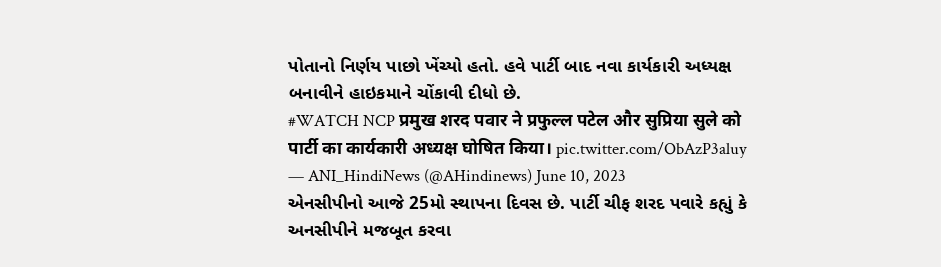પોતાનો નિર્ણય પાછો ખેંચ્યો હતો. હવે પાર્ટી બાદ નવા કાર્યકારી અધ્યક્ષ બનાવીને હાઇકમાને ચોંકાવી દીધો છે.
#WATCH NCP प्रमुख शरद पवार ने प्रफुल्ल पटेल और सुप्रिया सुले को पार्टी का कार्यकारी अध्यक्ष घोषित किया। pic.twitter.com/ObAzP3aluy
— ANI_HindiNews (@AHindinews) June 10, 2023
એનસીપીનો આજે 25મો સ્થાપના દિવસ છે. પાર્ટી ચીફ શરદ પવારે કહ્યું કે અનસીપીને મજબૂત કરવા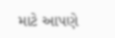માટે આપણે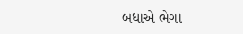બધાએ ભેગા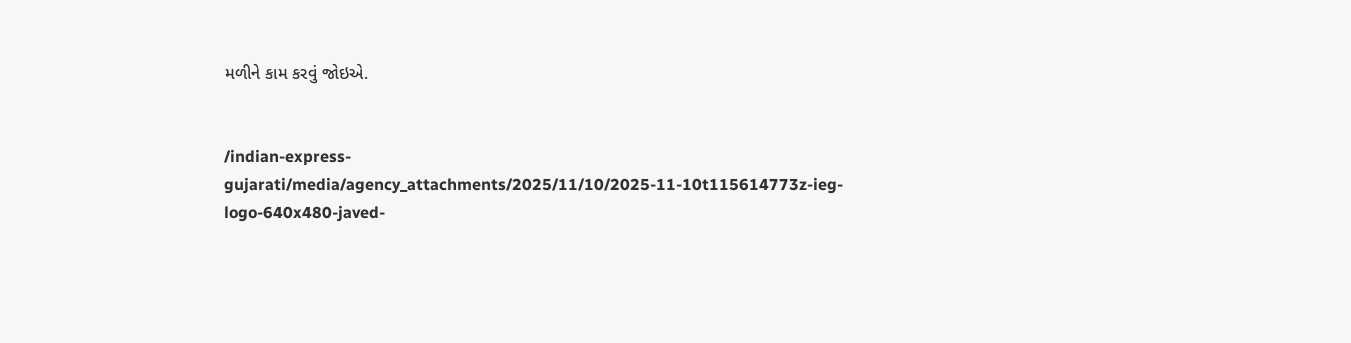મળીને કામ કરવું જોઇએ.


/indian-express-gujarati/media/agency_attachments/2025/11/10/2025-11-10t115614773z-ieg-logo-640x480-javed-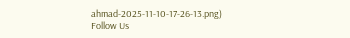ahmad-2025-11-10-17-26-13.png)
Follow Us